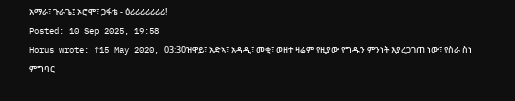አማራ፣ ጉራጌ፤ ኦሮሞ፣ ጋፋቴ - ዕሪሪሪሪሪሪሪ!
Posted: 10 Sep 2025, 19:58
Horus wrote: ↑15 May 2020, 03:30ዝዋይ፣ አድኣ፣ አዳዲ፣ መቂ፣ ወዘተ ዛሬም የዚያው የግዱን ምንነት እያረጋገጠ ነው፣ የስራ ስነ ምግባር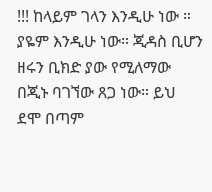!!! ከላይም ገላን እንዲሁ ነው ። ያዬም እንዲሁ ነው። ጂዳስ ቢሆን ዘሩን ቢክድ ያው የሚለማው በጂኑ ባገኘው ጸጋ ነው። ይህ ደሞ በጣም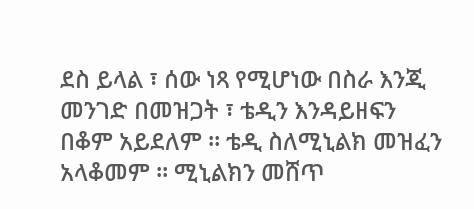ደስ ይላል ፣ ሰው ነጻ የሚሆነው በስራ እንጂ መንገድ በመዝጋት ፣ ቴዲን እንዳይዘፍን በቆም አይደለም ። ቴዲ ስለሚኒልክ መዝፈን አላቆመም ። ሚኒልክን መሸጥ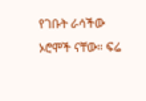የገቡት ራሳችው ኦሮሞች ናቸው። ፍሬ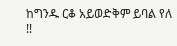ከግንዱ ርቆ አይወድቅም ይባል የለ !!